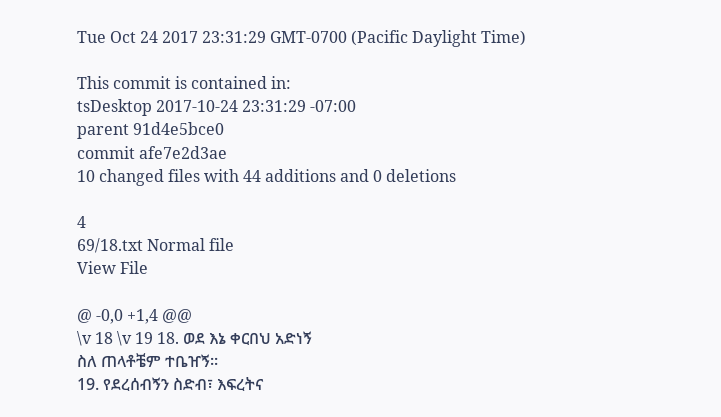Tue Oct 24 2017 23:31:29 GMT-0700 (Pacific Daylight Time)

This commit is contained in:
tsDesktop 2017-10-24 23:31:29 -07:00
parent 91d4e5bce0
commit afe7e2d3ae
10 changed files with 44 additions and 0 deletions

4
69/18.txt Normal file
View File

@ -0,0 +1,4 @@
\v 18 \v 19 18. ወደ እኔ ቀርበህ አድነኝ
ስለ ጠላቶቼም ተቤዠኝ፡፡
19. የደረሰብኝን ስድብ፣ እፍረትና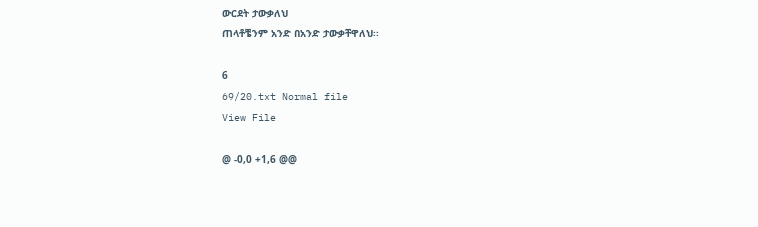ውርደት ታውቃለህ
ጠላቶቼንም አንድ በአንድ ታውቃቸዋለህ፡፡

6
69/20.txt Normal file
View File

@ -0,0 +1,6 @@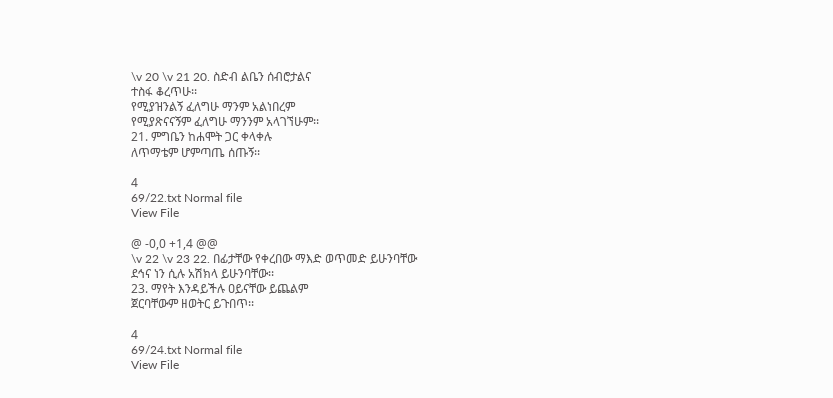\v 20 \v 21 20. ስድብ ልቤን ሰብሮታልና
ተስፋ ቆረጥሁ፡፡
የሚያዝንልኝ ፈለግሁ ማንም አልነበረም
የሚያጽናናኝም ፈለግሁ ማንንም አላገኘሁም፡፡
21. ምግቤን ከሐሞት ጋር ቀላቀሉ
ለጥማቴም ሆምጣጤ ሰጡኝ፡፡

4
69/22.txt Normal file
View File

@ -0,0 +1,4 @@
\v 22 \v 23 22. በፊታቸው የቀረበው ማእድ ወጥመድ ይሁንባቸው
ደኅና ነን ሲሉ አሽክላ ይሁንባቸው፡፡
23. ማየት እንዳይችሉ ዐይናቸው ይጨልም
ጀርባቸውም ዘወትር ይጉበጥ፡፡

4
69/24.txt Normal file
View File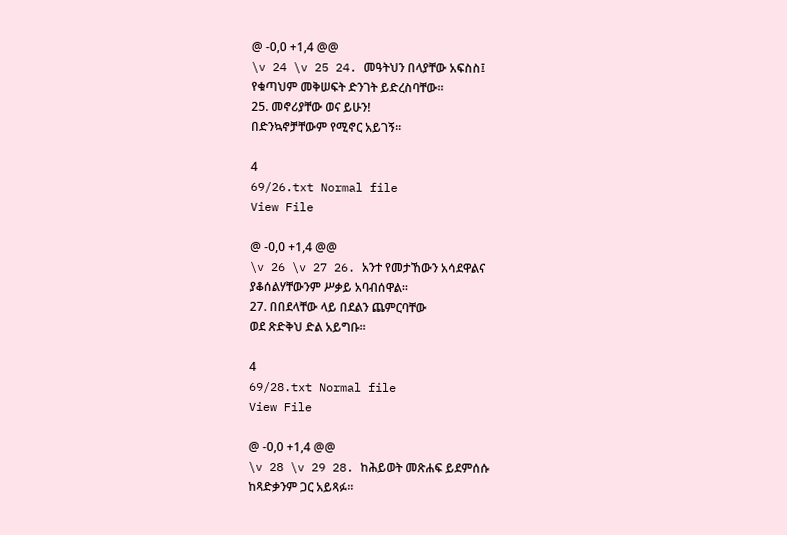@ -0,0 +1,4 @@
\v 24 \v 25 24. መዓትህን በላያቸው አፍስስ፤
የቁጣህም መቅሠፍት ድንገት ይድረስባቸው፡፡
25. መኖሪያቸው ወና ይሁን!
በድንኳኖቻቸውም የሚኖር አይገኝ፡፡

4
69/26.txt Normal file
View File

@ -0,0 +1,4 @@
\v 26 \v 27 26. አንተ የመታኸውን አሳደዋልና
ያቆሰልሃቸውንም ሥቃይ አባብሰዋል፡፡
27. በበደላቸው ላይ በደልን ጨምርባቸው
ወደ ጽድቅህ ድል አይግቡ፡፡

4
69/28.txt Normal file
View File

@ -0,0 +1,4 @@
\v 28 \v 29 28. ከሕይወት መጽሐፍ ይደምሰሱ
ከጻድቃንም ጋር አይጻፉ፡፡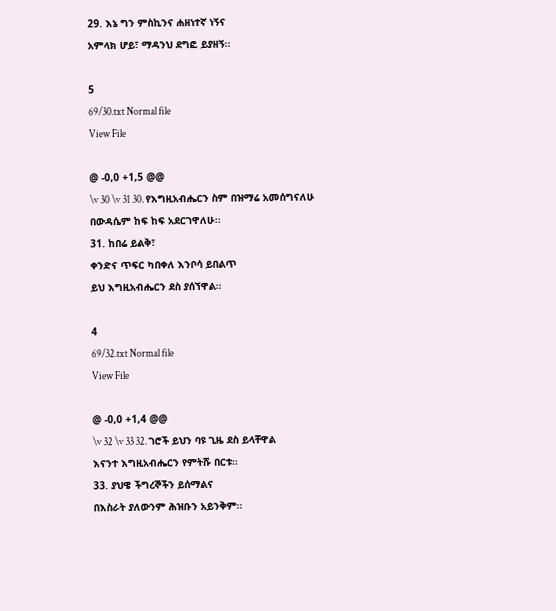29. እኔ ግን ምስኪንና ሐዘነተኛ ነኝና
አምላክ ሆይ፣ ማዳንህ ደግፎ ይያዘኝ፡፡

5
69/30.txt Normal file
View File

@ -0,0 +1,5 @@
\v 30 \v 31 30. የእግዚአብሔርን ስም በዝማሬ አመሰግናለሁ
በውዳሴም ከፍ ከፍ አደርገዋለሁ፡፡
31. ከበሬ ይልቅ፣
ቀንድና ጥፍር ካበቀለ እንቦሳ ይበልጥ
ይህ እግዚአብሔርን ደስ ያሰኘዋል፡፡

4
69/32.txt Normal file
View File

@ -0,0 +1,4 @@
\v 32 \v 33 32. ገሮች ይህን ባዩ ጊዜ ደስ ይላቸዋል
እናንተ እግዚአብሔርን የምትሹ በርቱ፡፡
33. ያህዌ ችግረኞችን ይሰማልና
በእስራት ያለውንም ሕዝቡን አይንቅም፡፡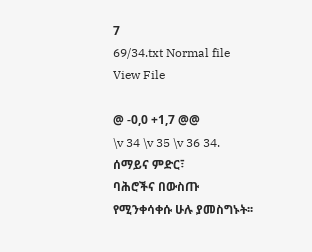7
69/34.txt Normal file
View File

@ -0,0 +1,7 @@
\v 34 \v 35 \v 36 34. ሰማይና ምድር፣
ባሕሮችና በውስጡ የሚንቀሳቀሱ ሁሉ ያመስግኑት፡፡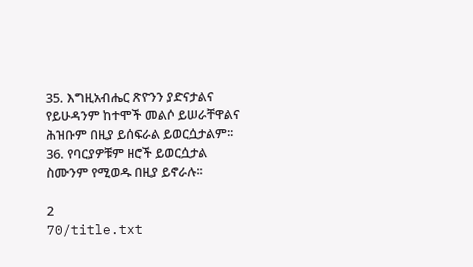35. እግዚአብሔር ጽዮንን ያድናታልና
የይሁዳንም ከተሞች መልሶ ይሠራቸዋልና
ሕዝቡም በዚያ ይሰፍራል ይወርሷታልም፡፡
36. የባርያዎቹም ዘሮች ይወርሷታል
ስሙንም የሚወዱ በዚያ ይኖራሉ፡፡

2
70/title.txt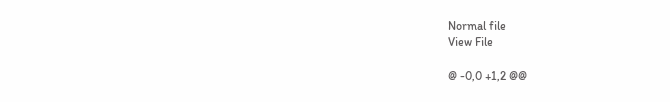Normal file
View File

@ -0,0 +1,2 @@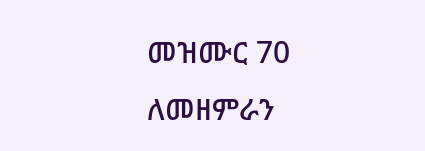መዝሙር 70
ለመዘምራን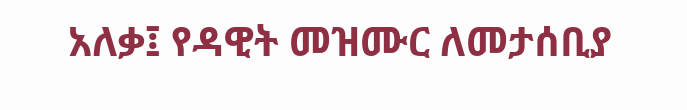አለቃ፤ የዳዊት መዝሙር ለመታሰቢያ